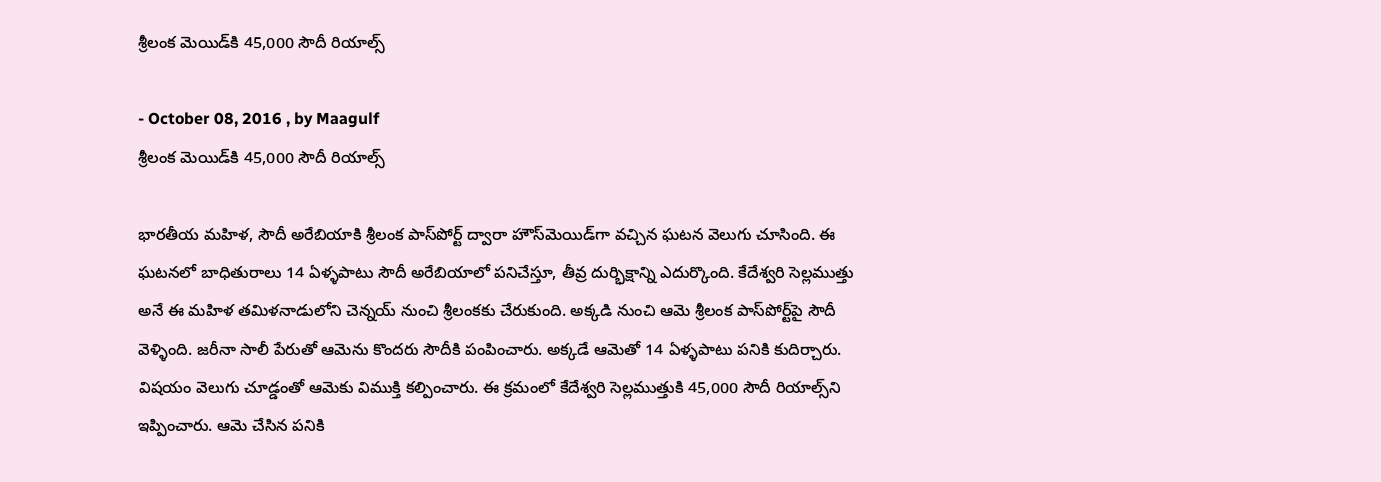శ్రీలంక మెయిడ్‌కి 45,000 సౌదీ రియాల్స్‌

- October 08, 2016 , by Maagulf
శ్రీలంక మెయిడ్‌కి 45,000 సౌదీ రియాల్స్‌

భారతీయ మహిళ, సౌదీ అరేబియాకి శ్రీలంక పాస్‌పోర్ట్‌ ద్వారా హౌస్‌మెయిడ్‌గా వచ్చిన ఘటన వెలుగు చూసింది. ఈ ఘటనలో బాధితురాలు 14 ఏళ్ళపాటు సౌదీ అరేబియాలో పనిచేస్తూ, తీవ్ర దుర్భిక్షాన్ని ఎదుర్కొంది. కేదేశ్వరి సెల్లముత్తు అనే ఈ మహిళ తమిళనాడులోని చెన్నయ్‌ నుంచి శ్రీలంకకు చేరుకుంది. అక్కడి నుంచి ఆమె శ్రీలంక పాస్‌పోర్ట్‌పై సౌదీ వెళ్ళింది. జరీనా సాలీ పేరుతో ఆమెను కొందరు సౌదీకి పంపించారు. అక్కడే ఆమెతో 14 ఏళ్ళపాటు పనికి కుదిర్చారు. విషయం వెలుగు చూడ్డంతో ఆమెకు విముక్తి కల్పించారు. ఈ క్రమంలో కేదేశ్వరి సెల్లముత్తుకి 45,000 సౌదీ రియాల్స్‌ని ఇప్పించారు. ఆమె చేసిన పనికి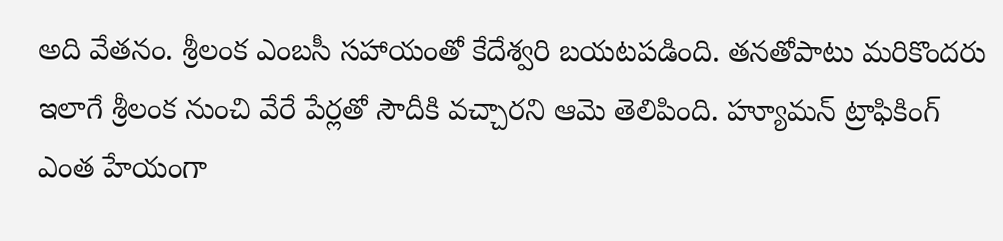అది వేతనం. శ్రీలంక ఎంబసీ సహాయంతో కేదేశ్వరి బయటపడింది. తనతోపాటు మరికొందరు ఇలాగే శ్రీలంక నుంచి వేరే పేర్లతో సౌదీకి వచ్చారని ఆమె తెలిపింది. హ్యూమన్‌ ట్రాఫికింగ్‌ ఎంత హేయంగా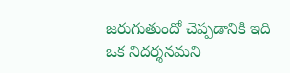జరుగుతుందో చెప్పడానికి ఇది ఒక నిదర్శనమని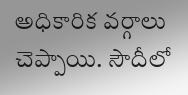అధికారిక వర్గాలు చెప్పాయి. సౌదీలో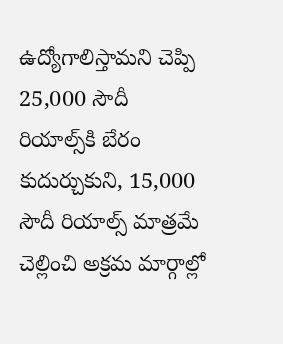ఉద్యోగాలిస్తామని చెప్పి 25,000 సౌదీ రియాల్స్‌కి బేరం కుదుర్చుకుని, 15,000 సౌదీ రియాల్స్‌ మాత్రమే చెల్లించి అక్రమ మార్గాల్లో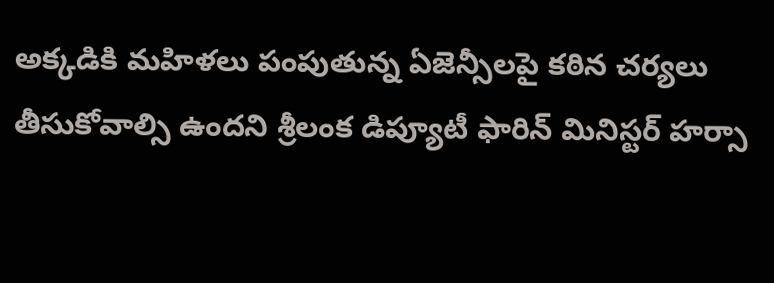అక్కడికి మహిళలు పంపుతున్న ఏజెన్సీలపై కఠిన చర్యలు తీసుకోవాల్సి ఉందని శ్రీలంక డిప్యూటీ ఫారిన్‌ మినిస్టర్‌ హర్సా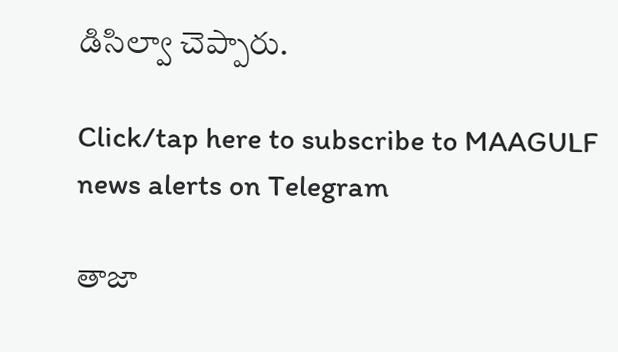డిసిల్వా చెప్పారు.

Click/tap here to subscribe to MAAGULF news alerts on Telegram

తాజా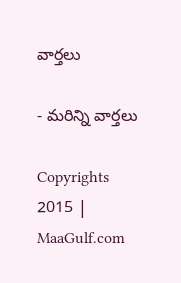వార్తలు

- మరిన్ని వార్తలు

Copyrights 2015 | MaaGulf.com